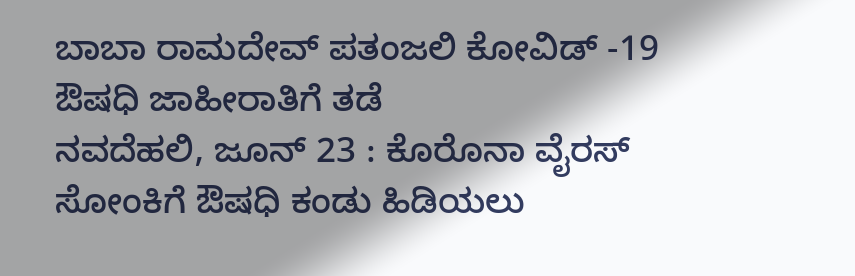ಬಾಬಾ ರಾಮದೇವ್ ಪತಂಜಲಿ ಕೋವಿಡ್ -19 ಔಷಧಿ ಜಾಹೀರಾತಿಗೆ ತಡೆ
ನವದೆಹಲಿ, ಜೂನ್ 23 : ಕೊರೊನಾ ವೈರಸ್ ಸೋಂಕಿಗೆ ಔಷಧಿ ಕಂಡು ಹಿಡಿಯಲು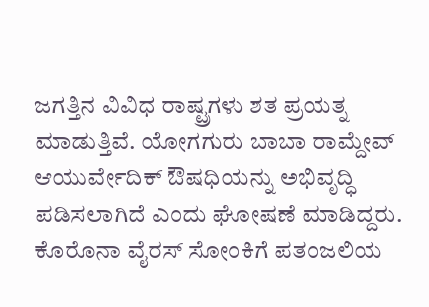ಜಗತ್ತಿನ ವಿವಿಧ ರಾಷ್ಟ್ರಗಳು ಶತ ಪ್ರಯತ್ನ ಮಾಡುತ್ತಿವೆ. ಯೋಗಗುರು ಬಾಬಾ ರಾಮ್ದೇವ್ ಆಯುರ್ವೇದಿಕ್ ಔಷಧಿಯನ್ನು ಅಭಿವೃದ್ಧಿ ಪಡಿಸಲಾಗಿದೆ ಎಂದು ಘೋಷಣೆ ಮಾಡಿದ್ದರು.
ಕೊರೊನಾ ವೈರಸ್ ಸೋಂಕಿಗೆ ಪತಂಜಲಿಯ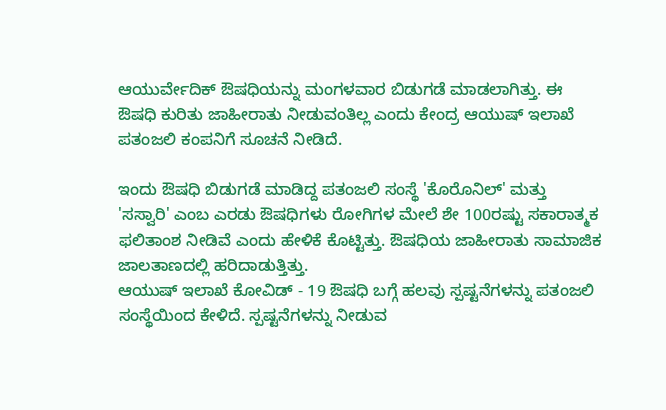ಆಯುರ್ವೇದಿಕ್ ಔಷಧಿಯನ್ನು ಮಂಗಳವಾರ ಬಿಡುಗಡೆ ಮಾಡಲಾಗಿತ್ತು. ಈ ಔಷಧಿ ಕುರಿತು ಜಾಹೀರಾತು ನೀಡುವಂತಿಲ್ಲ ಎಂದು ಕೇಂದ್ರ ಆಯುಷ್ ಇಲಾಖೆ ಪತಂಜಲಿ ಕಂಪನಿಗೆ ಸೂಚನೆ ನೀಡಿದೆ.

ಇಂದು ಔಷಧಿ ಬಿಡುಗಡೆ ಮಾಡಿದ್ದ ಪತಂಜಲಿ ಸಂಸ್ಥೆ 'ಕೊರೊನಿಲ್' ಮತ್ತು 'ಸಸ್ವಾರಿ' ಎಂಬ ಎರಡು ಔಷಧಿಗಳು ರೋಗಿಗಳ ಮೇಲೆ ಶೇ 100ರಷ್ಟು ಸಕಾರಾತ್ಮಕ ಫಲಿತಾಂಶ ನೀಡಿವೆ ಎಂದು ಹೇಳಿಕೆ ಕೊಟ್ಟಿತ್ತು. ಔಷಧಿಯ ಜಾಹೀರಾತು ಸಾಮಾಜಿಕ ಜಾಲತಾಣದಲ್ಲಿ ಹರಿದಾಡುತ್ತಿತ್ತು.
ಆಯುಷ್ ಇಲಾಖೆ ಕೋವಿಡ್ - 19 ಔಷಧಿ ಬಗ್ಗೆ ಹಲವು ಸ್ಪಷ್ಟನೆಗಳನ್ನು ಪತಂಜಲಿ ಸಂಸ್ಥೆಯಿಂದ ಕೇಳಿದೆ. ಸ್ಪಷ್ಟನೆಗಳನ್ನು ನೀಡುವ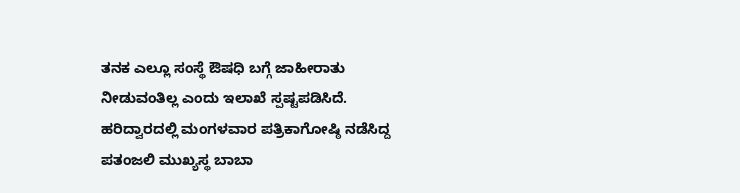ತನಕ ಎಲ್ಲೂ ಸಂಸ್ಥೆ ಔಷಧಿ ಬಗ್ಗೆ ಜಾಹೀರಾತು ನೀಡುವಂತಿಲ್ಲ ಎಂದು ಇಲಾಖೆ ಸ್ಪಷ್ಟಪಡಿಸಿದೆ.
ಹರಿದ್ವಾರದಲ್ಲಿ ಮಂಗಳವಾರ ಪತ್ರಿಕಾಗೋಷ್ಠಿ ನಡೆಸಿದ್ದ ಪತಂಜಲಿ ಮುಖ್ಯಸ್ಥ ಬಾಬಾ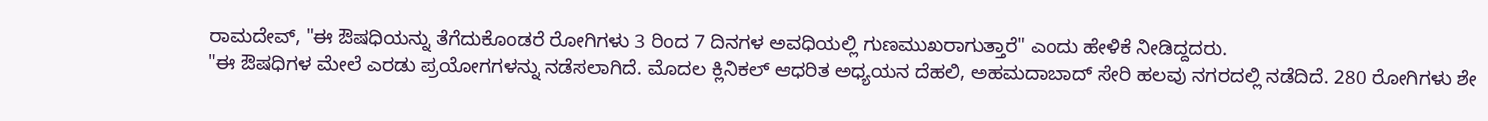ರಾಮದೇವ್, "ಈ ಔಷಧಿಯನ್ನು ತೆಗೆದುಕೊಂಡರೆ ರೋಗಿಗಳು 3 ರಿಂದ 7 ದಿನಗಳ ಅವಧಿಯಲ್ಲಿ ಗುಣಮುಖರಾಗುತ್ತಾರೆ" ಎಂದು ಹೇಳಿಕೆ ನೀಡಿದ್ದದರು.
"ಈ ಔಷಧಿಗಳ ಮೇಲೆ ಎರಡು ಪ್ರಯೋಗಗಳನ್ನು ನಡೆಸಲಾಗಿದೆ. ಮೊದಲ ಕ್ಲಿನಿಕಲ್ ಆಧರಿತ ಅಧ್ಯಯನ ದೆಹಲಿ, ಅಹಮದಾಬಾದ್ ಸೇರಿ ಹಲವು ನಗರದಲ್ಲಿ ನಡೆದಿದೆ. 280 ರೋಗಿಗಳು ಶೇ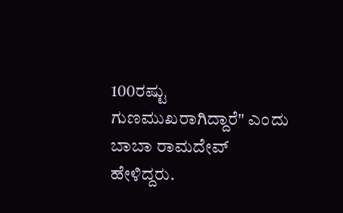100ರಷ್ಟು ಗುಣಮುಖರಾಗಿದ್ದಾರೆ" ಎಂದು ಬಾಬಾ ರಾಮದೇವ್ ಹೇಳಿದ್ದರು.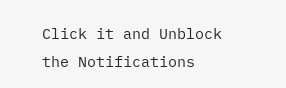Click it and Unblock the Notifications